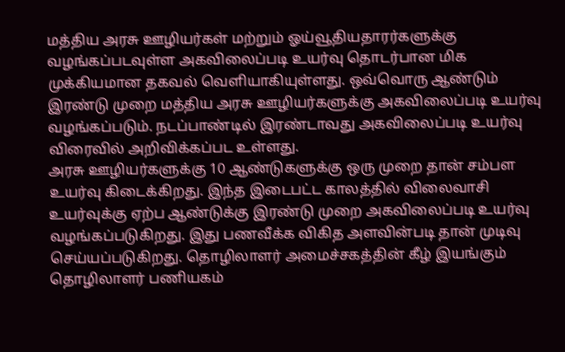மத்திய அரசு ஊழியர்கள் மற்றும் ஓய்வூதியதாரர்களுக்கு வழங்கப்படவுள்ள அகவிலைப்படி உயர்வு தொடர்பான மிக முக்கியமான தகவல் வெளியாகியுள்ளது. ஒவ்வொரு ஆண்டும் இரண்டு முறை மத்திய அரசு ஊழியர்களுக்கு அகவிலைப்படி உயர்வு வழங்கப்படும். நடப்பாண்டில் இரண்டாவது அகவிலைப்படி உயர்வு விரைவில் அறிவிக்கப்பட உள்ளது.
அரசு ஊழியர்களுக்கு 10 ஆண்டுகளுக்கு ஒரு முறை தான் சம்பள உயர்வு கிடைக்கிறது. இந்த இடைபட்ட காலத்தில் விலைவாசி உயர்வுக்கு ஏற்ப ஆண்டுக்கு இரண்டு முறை அகவிலைப்படி உயர்வு வழங்கப்படுகிறது. இது பணவீக்க விகித அளவின்படி தான் முடிவு செய்யப்படுகிறது. தொழிலாளர் அமைச்சகத்தின் கீழ் இயங்கும் தொழிலாளர் பணியகம்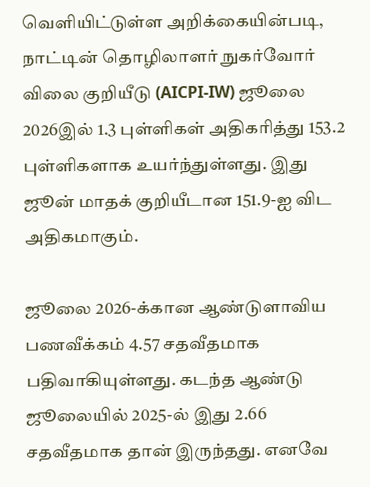வெளியிட்டுள்ள அறிக்கையின்படி, நாட்டின் தொழிலாளர் நுகர்வோர் விலை குறியீடு (AICPI-IW) ஜூலை 2026இல் 1.3 புள்ளிகள் அதிகரித்து 153.2 புள்ளிகளாக உயர்ந்துள்ளது. இது ஜூன் மாதக் குறியீடான 151.9-ஐ விட அதிகமாகும்.

ஜூலை 2026-க்கான ஆண்டுளாவிய பணவீக்கம் 4.57 சதவீதமாக பதிவாகியுள்ளது. கடந்த ஆண்டு ஜூலையில் 2025-ல் இது 2.66 சதவீதமாக தான் இருந்தது. எனவே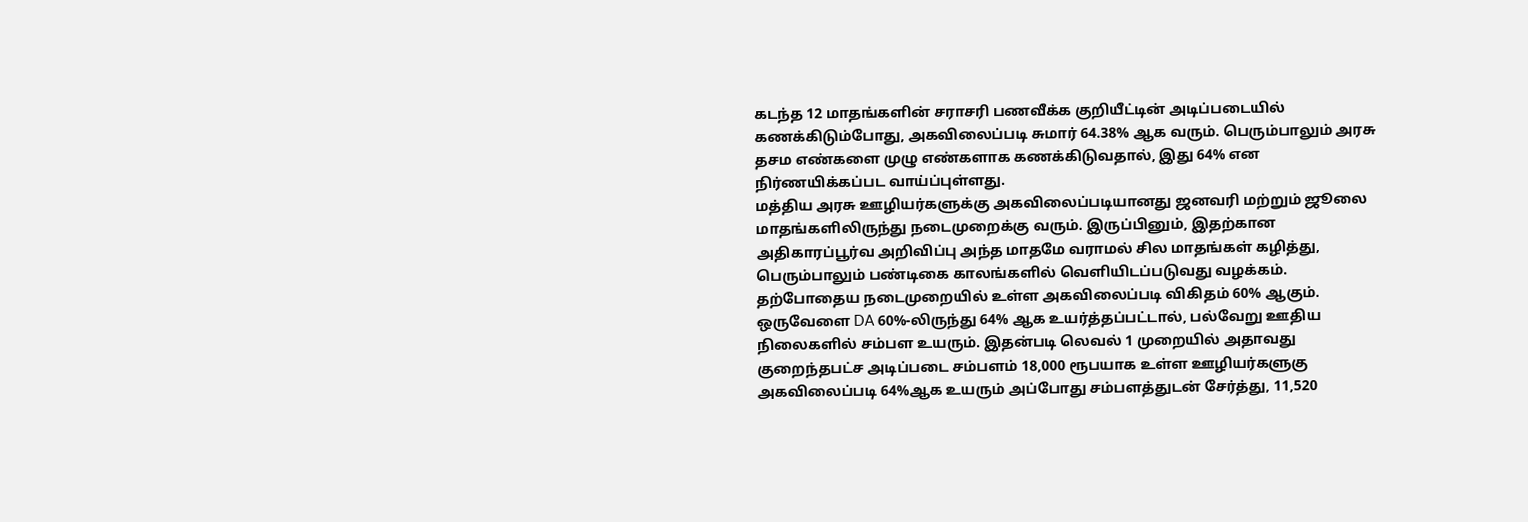கடந்த 12 மாதங்களின் சராசரி பணவீக்க குறியீட்டின் அடிப்படையில் கணக்கிடும்போது, அகவிலைப்படி சுமார் 64.38% ஆக வரும். பெரும்பாலும் அரசு தசம எண்களை முழு எண்களாக கணக்கிடுவதால், இது 64% என நிர்ணயிக்கப்பட வாய்ப்புள்ளது.
மத்திய அரசு ஊழியர்களுக்கு அகவிலைப்படியானது ஜனவரி மற்றும் ஜூலை மாதங்களிலிருந்து நடைமுறைக்கு வரும். இருப்பினும், இதற்கான அதிகாரப்பூர்வ அறிவிப்பு அந்த மாதமே வராமல் சில மாதங்கள் கழித்து, பெரும்பாலும் பண்டிகை காலங்களில் வெளியிடப்படுவது வழக்கம்.
தற்போதைய நடைமுறையில் உள்ள அகவிலைப்படி விகிதம் 60% ஆகும். ஒருவேளை DA 60%-லிருந்து 64% ஆக உயர்த்தப்பட்டால், பல்வேறு ஊதிய நிலைகளில் சம்பள உயரும். இதன்படி லெவல் 1 முறையில் அதாவது குறைந்தபட்ச அடிப்படை சம்பளம் 18,000 ரூபயாக உள்ள ஊழியர்களுகு அகவிலைப்படி 64%ஆக உயரும் அப்போது சம்பளத்துடன் சேர்த்து, 11,520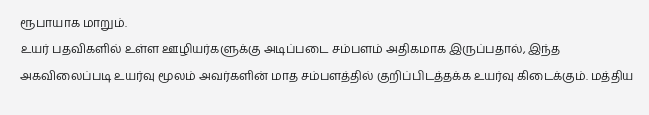ரூபாயாக மாறும்.
உயர் பதவிகளில் உள்ள ஊழியர்களுக்கு அடிப்படை சம்பளம் அதிகமாக இருப்பதால், இந்த அகவிலைப்படி உயர்வு மூலம் அவர்களின் மாத சம்பளத்தில் குறிப்பிடத்தக்க உயர்வு கிடைக்கும். மத்திய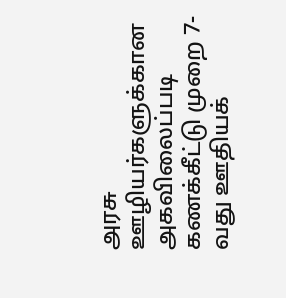அரசு ஊழியர்களுக்கான அகவிலைப்படி கணக்கீட்டு முறை 7-வது ஊதியக்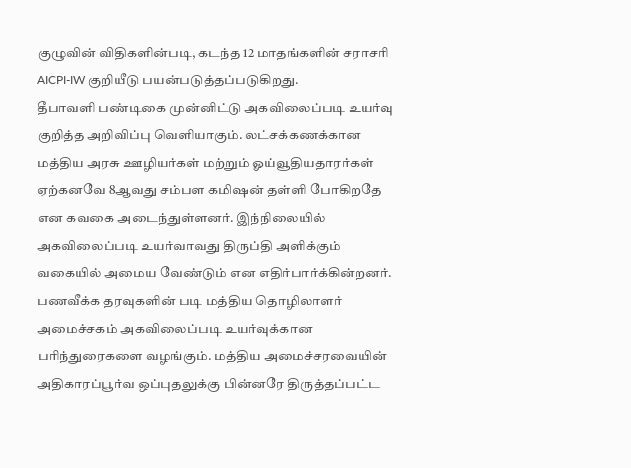குழுவின் விதிகளின்படி, கடந்த 12 மாதங்களின் சராசரி AICPI-IW குறியீடு பயன்படுத்தப்படுகிறது.
தீபாவளி பண்டிகை முன்னிட்டு அகவிலைப்படி உயர்வு குறித்த அறிவிப்பு வெளியாகும். லட்சக்கணக்கான மத்திய அரசு ஊழியர்கள் மற்றும் ஓய்வூதியதாரர்கள் ஏற்கனவே 8ஆவது சம்பள கமிஷன் தள்ளி போகிறதே என கவகை அடைந்துள்ளனர். இந்நிலையில் அகவிலைப்படி உயர்வாவது திருப்தி அளிக்கும் வகையில் அமைய வேண்டும் என எதிர்பார்க்கின்றனர்.
பணவீக்க தரவுகளின் படி மத்திய தொழிலாளர் அமைச்சகம் அகவிலைப்படி உயர்வுக்கான பரிந்துரைகளை வழங்கும். மத்திய அமைச்சரவையின் அதிகாரப்பூர்வ ஒப்புதலுக்கு பின்னரே திருத்தப்பட்ட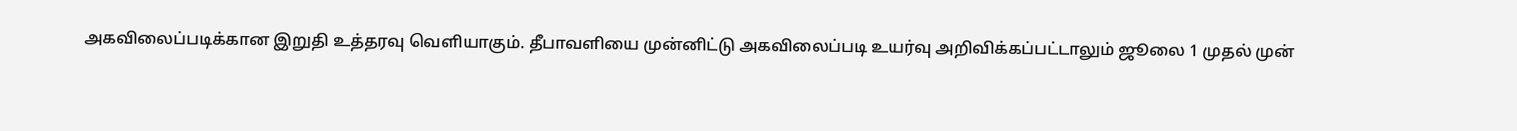அகவிலைப்படிக்கான இறுதி உத்தரவு வெளியாகும். தீபாவளியை முன்னிட்டு அகவிலைப்படி உயர்வு அறிவிக்கப்பட்டாலும் ஜூலை 1 முதல் முன்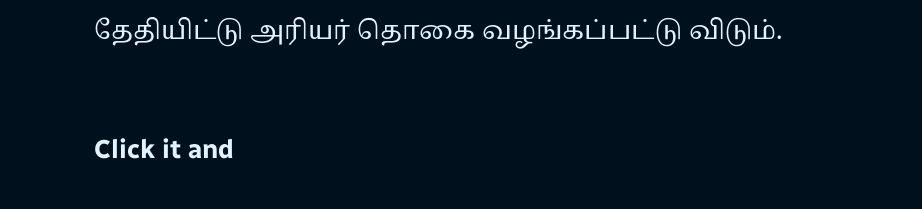தேதியிட்டு அரியர் தொகை வழங்கப்பட்டு விடும்.


Click it and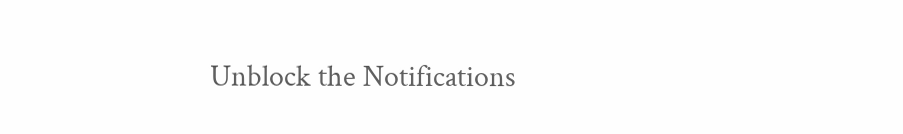Unblock the Notifications